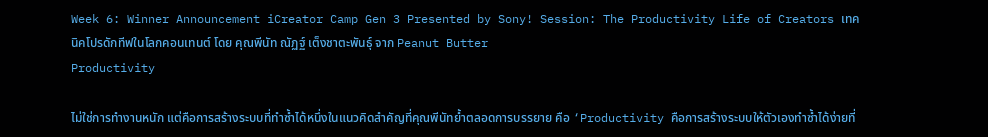Week 6: Winner Announcement iCreator Camp Gen 3 Presented by Sony! Session: The Productivity Life of Creators เทคนิคโปรดักทีฟในโลกคอนเทนต์ โดย คุณพีนัท ณัฏฐ์ เต็งชาตะพันธุ์ จาก Peanut Butter
Productivity

ไม่ใช่การทำงานหนัก แต่คือการสร้างระบบที่ทำซ้ำได้หนึ่งในแนวคิดสำคัญที่คุณพีนัทย้ำตลอดการบรรยาย คือ ‘Productivity คือการสร้างระบบให้ตัวเองทำซ้ำได้ง่ายที่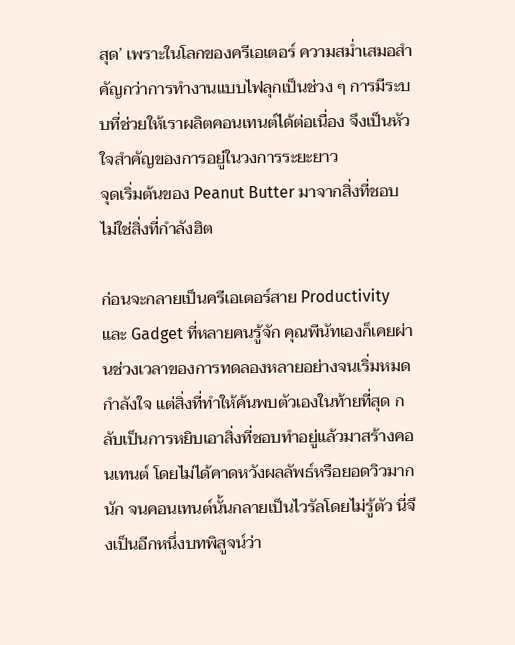สุด’ เพราะในโลกของครีเอเตอร์ ความสม่ำเสมอสำคัญกว่าการทำงานแบบไฟลุกเป็นช่วง ๆ การมีระบบที่ช่วยให้เราผลิตคอนเทนต์ได้ต่อเนื่อง จึงเป็นหัวใจสำคัญของการอยู่ในวงการระยะยาว
จุดเริ่มต้นของ Peanut Butter มาจากสิ่งที่ชอบ ไม่ใช่สิ่งที่กำลังฮิต

ก่อนจะกลายเป็นครีเอเตอร์สาย Productivity และ Gadget ที่หลายคนรู้จัก คุณพีนัทเองก็เคยผ่านช่วงเวลาของการทดลองหลายอย่างจนเริ่มหมดกำลังใจ แต่สิ่งที่ทำให้ค้นพบตัวเองในท้ายที่สุด กลับเป็นการหยิบเอาสิ่งที่ชอบทำอยู่แล้วมาสร้างคอนเทนต์ โดยไม่ได้คาดหวังผลลัพธ์หรือยอดวิวมากนัก จนคอนเทนต์นั้นกลายเป็นไวรัลโดยไม่รู้ตัว นี่จึงเป็นอีกหนึ่งบทพิสูจน์ว่า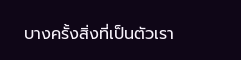บางครั้งสิ่งที่เป็นตัวเรา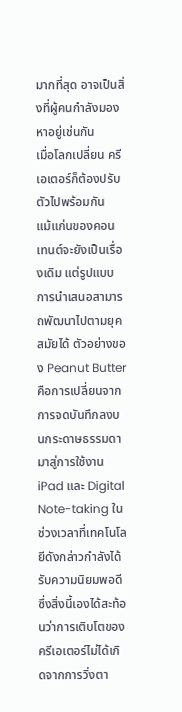มากที่สุด อาจเป็นสิ่งที่ผู้คนกำลังมองหาอยู่เช่นกัน
เมื่อโลกเปลี่ยน ครีเอเตอร์ก็ต้องปรับตัวไปพร้อมกัน
แม้แก่นของคอนเทนต์จะยังเป็นเรื่องเดิม แต่รูปแบบการนำเสนอสามารถพัฒนาไปตามยุคสมัยได้ ตัวอย่างของ Peanut Butter คือการเปลี่ยนจากการจดบันทึกลงบนกระดาษธรรมดา มาสู่การใช้งาน iPad และ Digital Note-taking ในช่วงเวลาที่เทคโนโลยีดังกล่าวกำลังได้รับความนิยมพอดี ซึ่งสิ่งนี้เองได้สะท้อนว่าการเติบโตของครีเอเตอร์ไม่ได้เกิดจากการวิ่งตา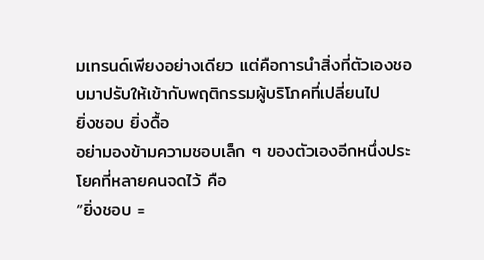มเทรนด์เพียงอย่างเดียว แต่คือการนำสิ่งที่ตัวเองชอบมาปรับให้เข้ากับพฤติกรรมผู้บริโภคที่เปลี่ยนไป
ยิ่งชอบ ยิ่งดื้อ
อย่ามองข้ามความชอบเล็ก ๆ ของตัวเองอีกหนึ่งประโยคที่หลายคนจดไว้ คือ
“ยิ่งชอบ =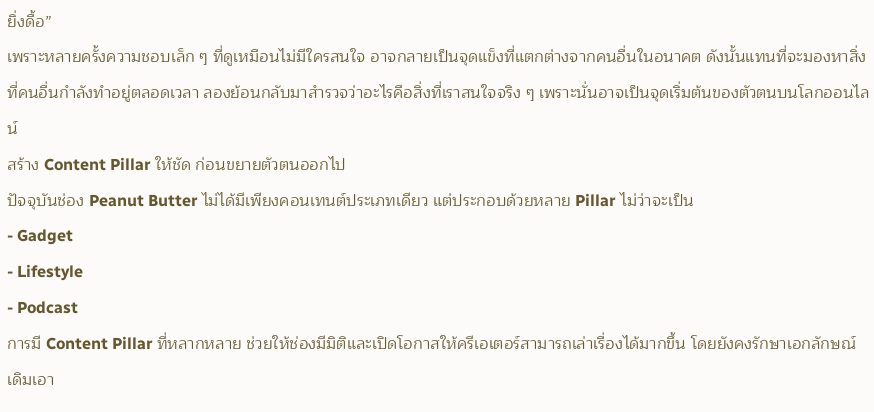ยิ่งดื้อ”
เพราะหลายครั้งความชอบเล็ก ๆ ที่ดูเหมือนไม่มีใครสนใจ อาจกลายเป็นจุดแข็งที่แตกต่างจากคนอื่นในอนาคต ดังนั้นแทนที่จะมองหาสิ่งที่คนอื่นกำลังทำอยู่ตลอดเวลา ลองย้อนกลับมาสำรวจว่าอะไรคือสิ่งที่เราสนใจจริง ๆ เพราะนั่นอาจเป็นจุดเริ่มต้นของตัวตนบนโลกออนไลน์
สร้าง Content Pillar ให้ชัด ก่อนขยายตัวตนออกไป
ปัจจุบันช่อง Peanut Butter ไม่ได้มีเพียงคอนเทนต์ประเภทเดียว แต่ประกอบด้วยหลาย Pillar ไม่ว่าจะเป็น
- Gadget
- Lifestyle
- Podcast
การมี Content Pillar ที่หลากหลาย ช่วยให้ช่องมีมิติและเปิดโอกาสให้ครีเอเตอร์สามารถเล่าเรื่องได้มากขึ้น โดยยังคงรักษาเอกลักษณ์เดิมเอา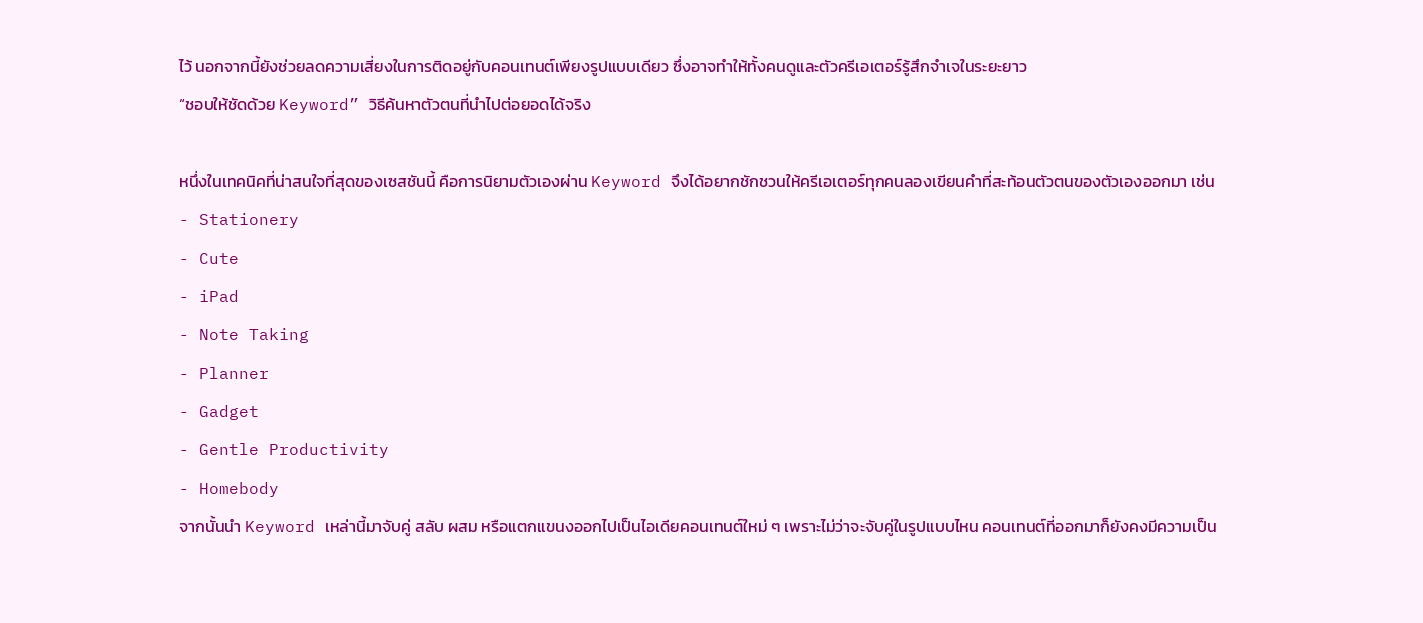ไว้ นอกจากนี้ยังช่วยลดความเสี่ยงในการติดอยู่กับคอนเทนต์เพียงรูปแบบเดียว ซึ่งอาจทำให้ทั้งคนดูและตัวครีเอเตอร์รู้สึกจำเจในระยะยาว
“ชอบให้ชัดด้วย Keyword” วิธีค้นหาตัวตนที่นำไปต่อยอดได้จริง

หนึ่งในเทคนิคที่น่าสนใจที่สุดของเซสชันนี้ คือการนิยามตัวเองผ่าน Keyword จึงได้อยากชักชวนให้ครีเอเตอร์ทุกคนลองเขียนคำที่สะท้อนตัวตนของตัวเองออกมา เช่น
- Stationery
- Cute
- iPad
- Note Taking
- Planner
- Gadget
- Gentle Productivity
- Homebody
จากนั้นนำ Keyword เหล่านี้มาจับคู่ สลับ ผสม หรือแตกแขนงออกไปเป็นไอเดียคอนเทนต์ใหม่ ๆ เพราะไม่ว่าจะจับคู่ในรูปแบบไหน คอนเทนต์ที่ออกมาก็ยังคงมีความเป็น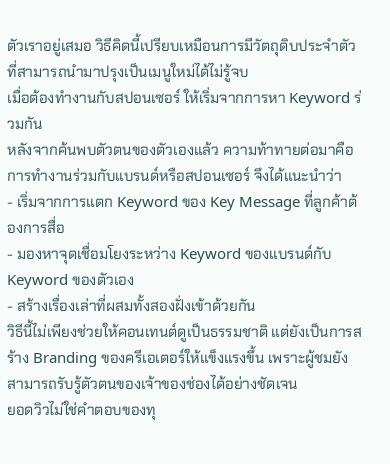ตัวเราอยู่เสมอ วิธีคิดนี้เปรียบเหมือนการมีวัตถุดิบประจำตัว ที่สามารถนำมาปรุงเป็นเมนูใหม่ได้ไม่รู้จบ
เมื่อต้องทำงานกับสปอนเซอร์ ให้เริ่มจากการหา Keyword ร่วมกัน
หลังจากค้นพบตัวตนของตัวเองแล้ว ความท้าทายต่อมาคือการทำงานร่วมกับแบรนด์หรือสปอนเซอร์ จึงได้แนะนำว่า
- เริ่มจากการแตก Keyword ของ Key Message ที่ลูกค้าต้องการสื่อ
- มองหาจุดเชื่อมโยงระหว่าง Keyword ของแบรนด์กับ Keyword ของตัวเอง
- สร้างเรื่องเล่าที่ผสมทั้งสองฝั่งเข้าด้วยกัน
วิธีนี้ไม่เพียงช่วยให้คอนเทนต์ดูเป็นธรรมชาติ แต่ยังเป็นการสร้าง Branding ของครีเอเตอร์ให้แข็งแรงขึ้น เพราะผู้ชมยังสามารถรับรู้ตัวตนของเจ้าของช่องได้อย่างชัดเจน
ยอดวิวไม่ใช่คำตอบของทุ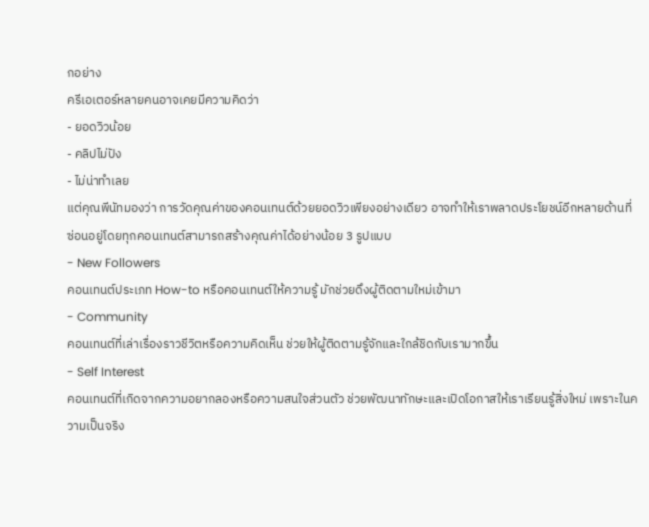กอย่าง
ครีเอเตอร์หลายคนอาจเคยมีความคิดว่า
- ยอดวิวน้อย
- คลิปไม่ปัง
- ไม่น่าทำเลย
แต่คุณพีนัทมองว่า การวัดคุณค่าของคอนเทนต์ด้วยยอดวิวเพียงอย่างเดียว อาจทำให้เราพลาดประโยชน์อีกหลายด้านที่ซ่อนอยู่โดยทุกคอนเทนต์สามารถสร้างคุณค่าได้อย่างน้อย 3 รูปแบบ
- New Followers
คอนเทนต์ประเภท How-to หรือคอนเทนต์ให้ความรู้ มักช่วยดึงผู้ติดตามใหม่เข้ามา
- Community
คอนเทนต์ที่เล่าเรื่องราวชีวิตหรือความคิดเห็น ช่วยให้ผู้ติดตามรู้จักและใกล้ชิดกับเรามากขึ้น
- Self Interest
คอนเทนต์ที่เกิดจากความอยากลองหรือความสนใจส่วนตัว ช่วยพัฒนาทักษะและเปิดโอกาสให้เราเรียนรู้สิ่งใหม่ เพราะในความเป็นจริง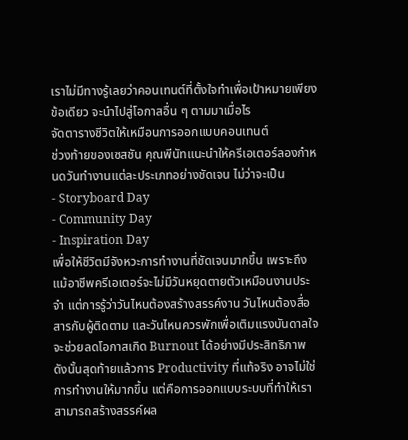เราไม่มีทางรู้เลยว่าคอนเทนต์ที่ตั้งใจทำเพื่อเป้าหมายเพียงข้อเดียว จะนำไปสู่โอกาสอื่น ๆ ตามมาเมื่อไร
จัดตารางชีวิตให้เหมือนการออกแบบคอนเทนต์
ช่วงท้ายของเซสชัน คุณพีนัทแนะนำให้ครีเอเตอร์ลองกำหนดวันทำงานแต่ละประเภทอย่างชัดเจน ไม่ว่าจะเป็น
- Storyboard Day
- Community Day
- Inspiration Day
เพื่อให้ชีวิตมีจังหวะการทำงานที่ชัดเจนมากขึ้น เพราะถึงแม้อาชีพครีเอเตอร์จะไม่มีวันหยุดตายตัวเหมือนงานประจำ แต่การรู้ว่าวันไหนต้องสร้างสรรค์งาน วันไหนต้องสื่อสารกับผู้ติดตาม และวันไหนควรพักเพื่อเติมแรงบันดาลใจ จะช่วยลดโอกาสเกิด Burnout ได้อย่างมีประสิทธิภาพ ดังนั้นสุดท้ายแล้วการ Productivity ที่แท้จริง อาจไม่ใช่การทำงานให้มากขึ้น แต่คือการออกแบบระบบที่ทำให้เราสามารถสร้างสรรค์ผล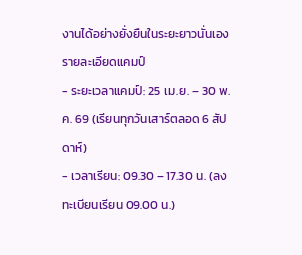งานได้อย่างยั่งยืนในระยะยาวนั่นเอง
รายละเอียดแคมป์
- ระยะเวลาแคมป์: 25 เม.ย. – 30 พ.ค. 69 (เรียนทุกวันเสาร์ตลอด 6 สัปดาห์)
- เวลาเรียน: 09.30 – 17.30 น. (ลงทะเบียนเรียน 09.00 น.)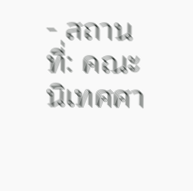- สถานที่: คณะนิเทศศา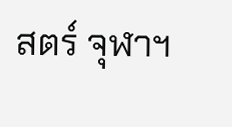สตร์ จุฬาฯ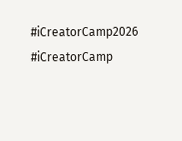#iCreatorCamp2026 #iCreatorCamp